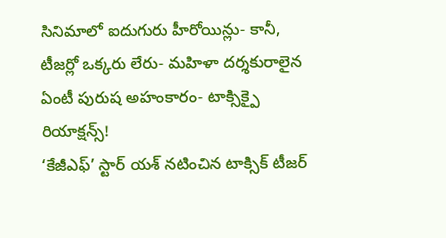సినిమాలో ఐదుగురు హీరోయిన్లు- కానీ, టీజర్లో ఒక్కరు లేరు- మహిళా దర్శకురాలైన ఏంటీ పురుష అహంకారం- టాక్సిక్పై రియాక్షన్స్!
‘కేజీఎఫ్’ స్టార్ యశ్ నటించిన టాక్సిక్ టీజర్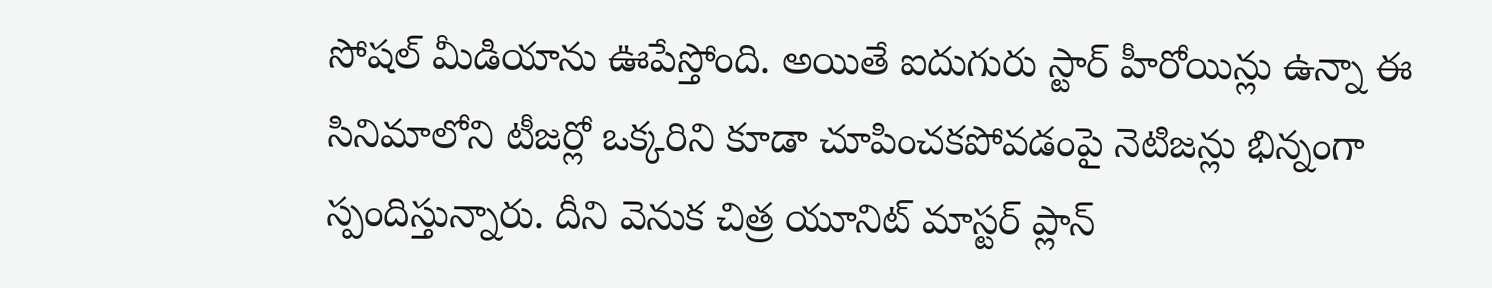సోషల్ మీడియాను ఊపేస్తోంది. అయితే ఐదుగురు స్టార్ హీరోయిన్లు ఉన్నా ఈ సినిమాలోని టీజర్లో ఒక్కరిని కూడా చూపించకపోవడంపై నెటిజన్లు భిన్నంగా స్పందిస్తున్నారు. దీని వెనుక చిత్ర యూనిట్ మాస్టర్ ప్లాన్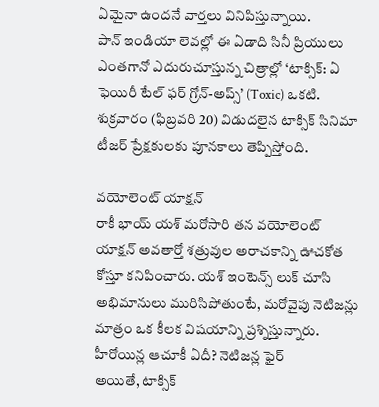ఏమైనా ఉందనే వార్తలు వినిపిస్తున్నాయి.
పాన్ ఇండియా లెవల్లో ఈ ఏడాది సినీ ప్రియులు ఎంతగానో ఎదురుచూస్తున్న చిత్రాల్లో ‘టాక్సిక్: ఏ ఫెయిరీ టేల్ ఫర్ గ్రోన్-అప్స్’ (Toxic) ఒకటి. శుక్రవారం (ఫిబ్రవరి 20) విడుదలైన టాక్సిక్ సినిమా టీజర్ ప్రేక్షకులకు పూనకాలు తెప్పిస్తోంది.

వయోలెంట్ యాక్షన్
రాకీ భాయ్ యశ్ మరోసారి తన వయోలెంట్ యాక్షన్ అవతార్తో శత్రువుల అరాచకాన్ని ఊచకోత కోస్తూ కనిపించారు. యశ్ ఇంటెన్స్ లుక్ చూసి అభిమానులు మురిసిపోతుంటే, మరోవైపు నెటిజన్లు మాత్రం ఒక కీలక విషయాన్ని ప్రశ్నిస్తున్నారు.
హీరోయిన్ల ఆచూకీ ఏదీ? నెటిజన్ల ఫైర్
అయితే, టాక్సిక్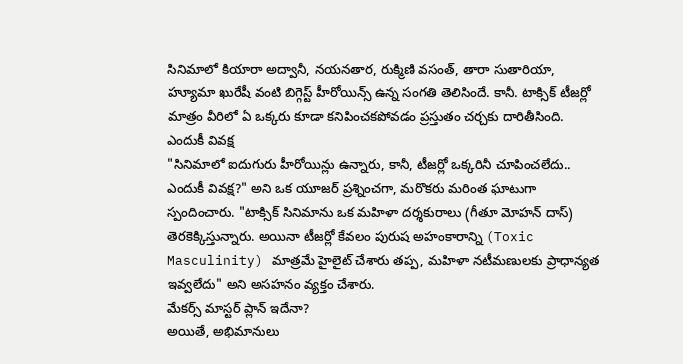సినిమాలో కియారా అద్వానీ, నయనతార, రుక్మిణి వసంత్, తారా సుతారియా, హ్యూమా ఖురేషీ వంటి బిగ్గెస్ట్ హీరోయిన్స్ ఉన్న సంగతి తెలిసిందే. కానీ. టాక్సిక్ టీజర్లో మాత్రం వీరిలో ఏ ఒక్కరు కూడా కనిపించకపోవడం ప్రస్తుతం చర్చకు దారితీసింది.
ఎందుకీ వివక్ష
"సినిమాలో ఐదుగురు హీరోయిన్లు ఉన్నారు, కానీ, టీజర్లో ఒక్కరినీ చూపించలేదు.. ఎందుకీ వివక్ష?" అని ఒక యూజర్ ప్రశ్నించగా, మరొకరు మరింత ఘాటుగా స్పందించారు. "టాక్సిక్ సినిమాను ఒక మహిళా దర్శకురాలు (గీతూ మోహన్ దాస్) తెరకెక్కిస్తున్నారు. అయినా టీజర్లో కేవలం పురుష అహంకారాన్ని (Toxic Masculinity) మాత్రమే హైలైట్ చేశారు తప్ప, మహిళా నటీమణులకు ప్రాధాన్యత ఇవ్వలేదు" అని అసహనం వ్యక్తం చేశారు.
మేకర్స్ మాస్టర్ ప్లాన్ ఇదేనా?
అయితే, అభిమానులు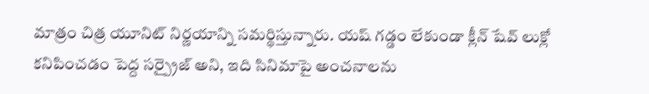మాత్రం చిత్ర యూనిట్ నిర్ణయాన్ని సమర్థిస్తున్నారు. యష్ గడ్డం లేకుండా క్లీన్ షేవ్ లుక్లో కనిపించడం పెద్ద సర్ప్రైజ్ అని, ఇది సినిమాపై అంచనాలను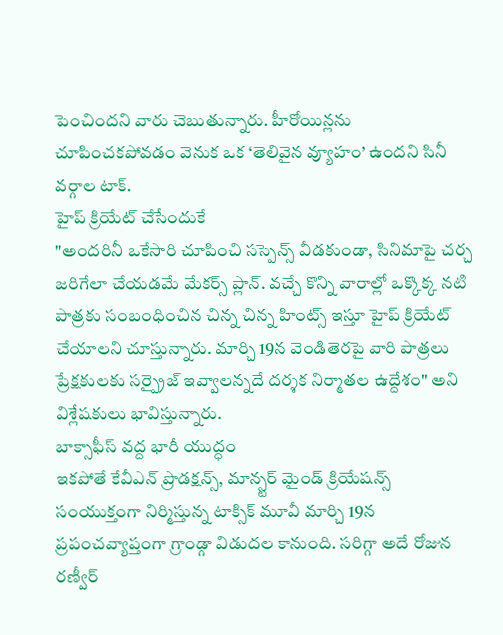పెంచిందని వారు చెబుతున్నారు. హీరోయిన్లను చూపించకపోవడం వెనుక ఒక ‘తెలివైన వ్యూహం’ ఉందని సినీ వర్గాల టాక్.
హైప్ క్రియేట్ చేసేందుకే
"అందరినీ ఒకేసారి చూపించి సస్పెన్స్ వీడకుండా, సినిమాపై చర్చ జరిగేలా చేయడమే మేకర్స్ ప్లాన్. వచ్చే కొన్ని వారాల్లో ఒక్కొక్క నటి పాత్రకు సంబంధించిన చిన్న చిన్న హింట్స్ ఇస్తూ హైప్ క్రియేట్ చేయాలని చూస్తున్నారు. మార్చి 19న వెండితెరపై వారి పాత్రలు ప్రేక్షకులకు సర్ప్రైజ్ ఇవ్వాలన్నదే దర్శక నిర్మాతల ఉద్దేశం" అని విశ్లేషకులు భావిస్తున్నారు.
బాక్సాఫీస్ వద్ద భారీ యుద్ధం
ఇకపోతే కేవీఎన్ ప్రొడక్షన్స్, మాన్స్టర్ మైండ్ క్రియేషన్స్ సంయుక్తంగా నిర్మిస్తున్న టాక్సిక్ మూవీ మార్చి 19న ప్రపంచవ్యాప్తంగా గ్రాండ్గా విడుదల కానుంది. సరిగ్గా అదే రోజున రణ్వీర్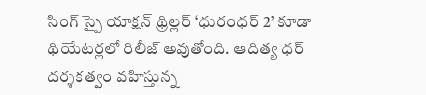సింగ్ స్పై యాక్షన్ థ్రిల్లర్ ‘ధురంధర్ 2’ కూడా థియేటర్లలో రిలీజ్ అవుతోంది. ఆదిత్య ధర్ దర్శకత్వం వహిస్తున్న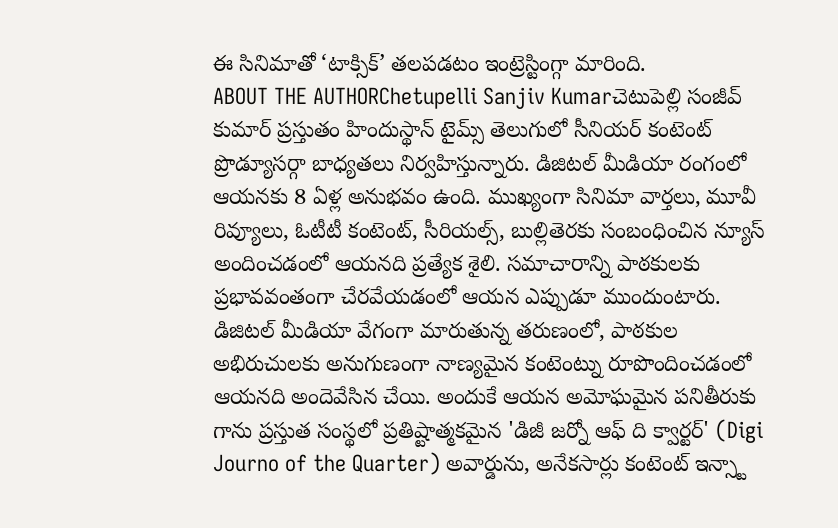ఈ సినిమాతో ‘టాక్సిక్’ తలపడటం ఇంట్రెస్టింగ్గా మారింది.
ABOUT THE AUTHORChetupelli Sanjiv Kumarచెటుపెల్లి సంజీవ్ కుమార్ ప్రస్తుతం హిందుస్థాన్ టైమ్స్ తెలుగులో సీనియర్ కంటెంట్ ప్రొడ్యూసర్గా బాధ్యతలు నిర్వహిస్తున్నారు. డిజిటల్ మీడియా రంగంలో ఆయనకు 8 ఏళ్ల అనుభవం ఉంది. ముఖ్యంగా సినిమా వార్తలు, మూవీ రివ్యూలు, ఓటీటీ కంటెంట్, సీరియల్స్, బుల్లితెరకు సంబంధించిన న్యూస్ అందించడంలో ఆయనది ప్రత్యేక శైలి. సమాచారాన్ని పాఠకులకు ప్రభావవంతంగా చేరవేయడంలో ఆయన ఎప్పుడూ ముందుంటారు. డిజిటల్ మీడియా వేగంగా మారుతున్న తరుణంలో, పాఠకుల అభిరుచులకు అనుగుణంగా నాణ్యమైన కంటెంట్ను రూపొందించడంలో ఆయనది అందెవేసిన చేయి. అందుకే ఆయన అమోఘమైన పనితీరుకు గాను ప్రస్తుత సంస్థలో ప్రతిష్టాత్మకమైన 'డిజీ జర్నో ఆఫ్ ది క్వార్టర్' (Digi Journo of the Quarter) అవార్డును, అనేకసార్లు కంటెంట్ ఇన్స్టా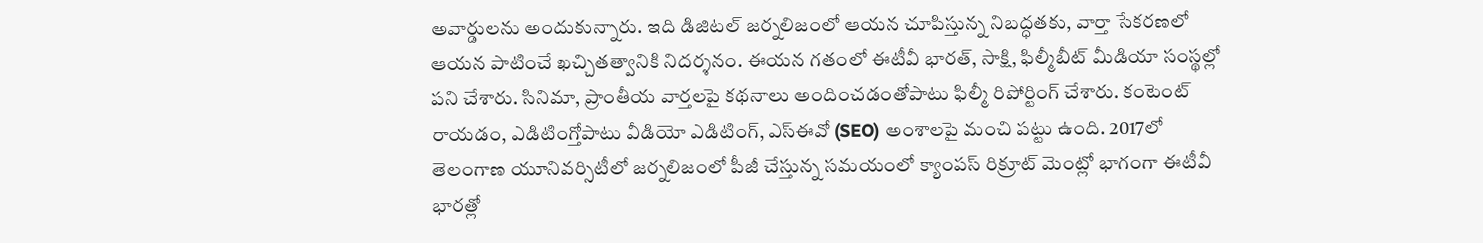అవార్డులను అందుకున్నారు. ఇది డిజిటల్ జర్నలిజంలో ఆయన చూపిస్తున్న నిబద్ధతకు, వార్తా సేకరణలో ఆయన పాటించే ఖచ్చితత్వానికి నిదర్శనం. ఈయన గతంలో ఈటీవీ భారత్, సాక్షి, ఫిల్మీబీట్ మీడియా సంస్థల్లో పని చేశారు. సినిమా, ప్రాంతీయ వార్తలపై కథనాలు అందించడంతోపాటు ఫిల్మీ రిపోర్టింగ్ చేశారు. కంటెంట్ రాయడం, ఎడిటింగ్తోపాటు వీడియో ఎడిటింగ్, ఎస్ఈవో (SEO) అంశాలపై మంచి పట్టు ఉంది. 2017లో తెలంగాణ యూనివర్సిటీలో జర్నలిజంలో పీజీ చేస్తున్న సమయంలో క్యాంపస్ రిక్రూట్ మెంట్లో భాగంగా ఈటీవీ భారత్లో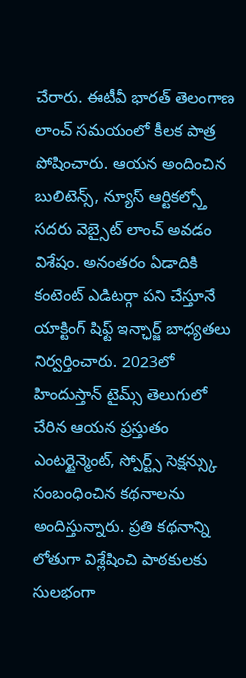చేరారు. ఈటీవీ భారత్ తెలంగాణ లాంచ్ సమయంలో కీలక పాత్ర పోషించారు. ఆయన అందించిన బులిటెన్స్, న్యూస్ ఆర్టికల్స్తో సదరు వెబ్సైట్ లాంచ్ అవడం విశేషం. అనంతరం ఏడాదికి కంటెంట్ ఎడిటర్గా పని చేస్తూనే యాక్టింగ్ షిఫ్ట్ ఇన్ఛార్జ్ బాధ్యతలు నిర్వర్తించారు. 2023లో హిందుస్తాన్ టైమ్స్ తెలుగులో చేరిన ఆయన ప్రస్తుతం ఎంటర్టైన్మెంట్, స్పోర్ట్స్ సెక్షన్స్కు సంబంధించిన కథనాలను అందిస్తున్నారు. ప్రతి కథనాన్ని లోతుగా విశ్లేషించి పాఠకులకు సులభంగా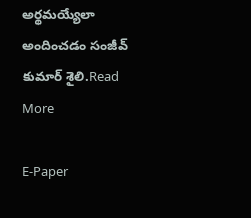అర్థమయ్యేలా అందించడం సంజీవ్ కుమార్ శైలి.Read More

E-Paper